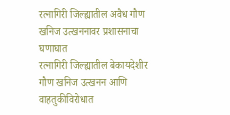रत्नागिरी जिल्ह्यातील अवैध गौण खनिज उत्खननावर प्रशासनाचा घणाघात
रत्नागिरी जिल्ह्यातील बेकायदेशीर गौण खनिज उत्खनन आणि वाहतुकीविरोधात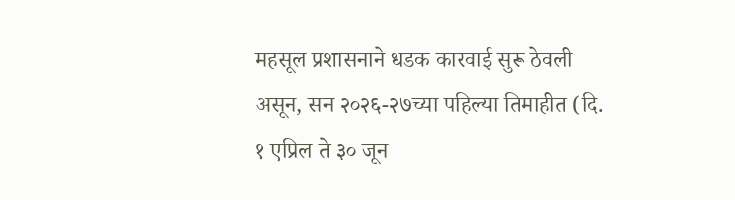महसूल प्रशासनाने धडक कारवाई सुरू ठेवली असून, सन २०२६-२७च्या पहिल्या तिमाहीत (दि. १ एप्रिल ते ३० जून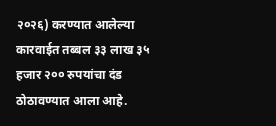२०२६) करण्यात आलेल्या कारवाईत तब्बल ३३ लाख ३५ हजार २०० रुपयांचा दंड ठोठावण्यात आला आहे.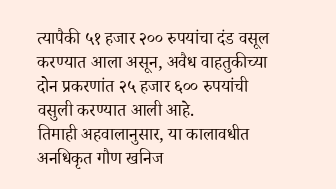त्यापैकी ५१ हजार २०० रुपयांचा दंड वसूल करण्यात आला असून, अवैध वाहतुकीच्या दोन प्रकरणांत २५ हजार ६०० रुपयांची वसुली करण्यात आली आहे.
तिमाही अहवालानुसार, या कालावधीत अनधिकृत गौण खनिज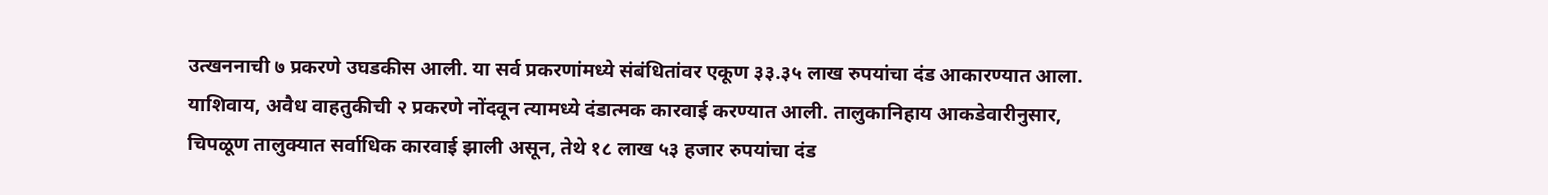उत्खननाची ७ प्रकरणे उघडकीस आली. या सर्व प्रकरणांमध्ये संबंधितांवर एकूण ३३.३५ लाख रुपयांचा दंड आकारण्यात आला. याशिवाय, अवैध वाहतुकीची २ प्रकरणे नोंदवून त्यामध्ये दंडात्मक कारवाई करण्यात आली. तालुकानिहाय आकडेवारीनुसार, चिपळूण तालुक्यात सर्वाधिक कारवाई झाली असून, तेथे १८ लाख ५३ हजार रुपयांचा दंड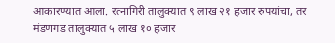आकारण्यात आला. रत्नागिरी तालुक्यात ९ लाख २१ हजार रुपयांचा, तर मंडणगड तालुक्यात ५ लाख १० हजार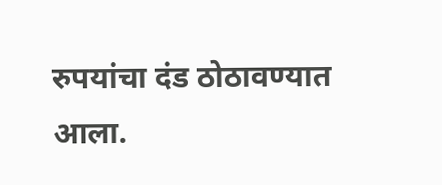रुपयांचा दंड ठोठावण्यात आला.